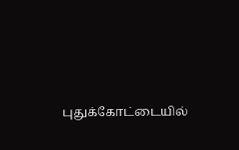புதுக்கோட்டையில்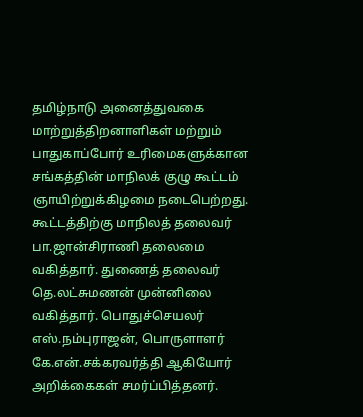தமிழ்நாடு அனைத்துவகை மாற்றுத்திறனாளிகள் மற்றும் பாதுகாப்போர் உரிமைகளுக்கான சங்கத்தின் மாநிலக் குழு கூட்டம் ஞாயிற்றுக்கிழமை நடைபெற்றது.
கூட்டத்திற்கு மாநிலத் தலைவர் பா.ஜான்சிராணி தலைமை வகித்தார். துணைத் தலைவர் தெ.லட்சுமணன் முன்னிலை வகித்தார். பொதுச்செயலர் எஸ்.நம்புராஜன், பொருளாளர் கே.என்.சக்கரவர்த்தி ஆகியோர் அறிக்கைகள் சமர்ப்பித்தனர்.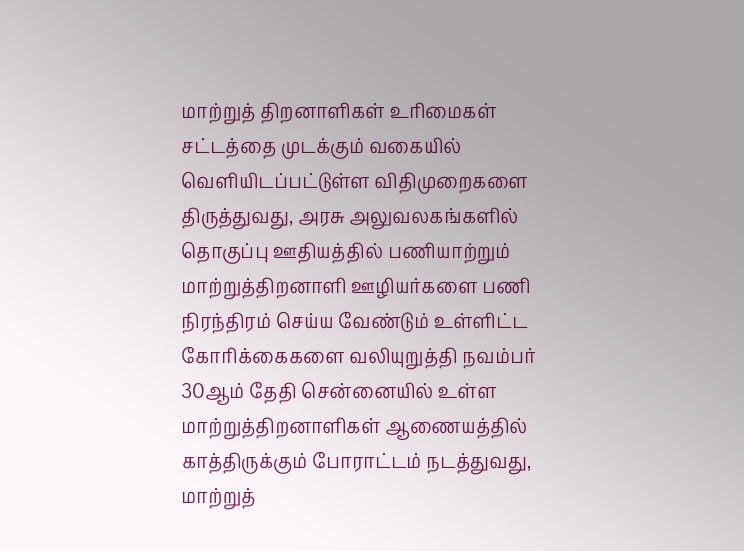மாற்றுத் திறனாளிகள் உரிமைகள் சட்டத்தை முடக்கும் வகையில் வெளியிடப்பட்டுள்ள விதிமுறைகளை திருத்துவது, அரசு அலுவலகங்களில் தொகுப்பு ஊதியத்தில் பணியாற்றும் மாற்றுத்திறனாளி ஊழியர்களை பணி நிரந்திரம் செய்ய வேண்டும் உள்ளிட்ட கோரிக்கைகளை வலியுறுத்தி நவம்பர் 30ஆம் தேதி சென்னையில் உள்ள மாற்றுத்திறனாளிகள் ஆணையத்தில் காத்திருக்கும் போராட்டம் நடத்துவது, மாற்றுத்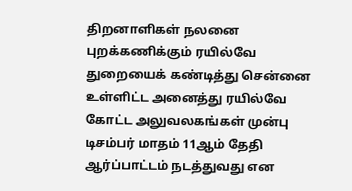திறனாளிகள் நலனை புறக்கணிக்கும் ரயில்வே துறையைக் கண்டித்து சென்னை உள்ளிட்ட அனைத்து ரயில்வே கோட்ட அலுவலகங்கள் முன்பு டிசம்பர் மாதம் 11ஆம் தேதி ஆர்ப்பாட்டம் நடத்துவது என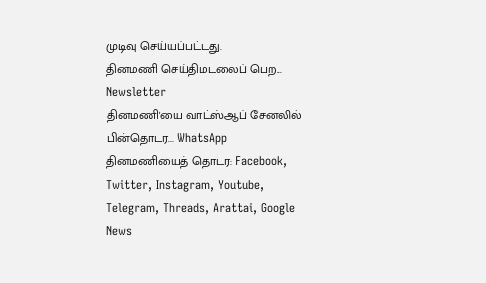முடிவு செய்யப்பட்டது.
தினமணி செய்திமடலைப் பெற... Newsletter
தினமணி'யை வாட்ஸ்ஆப் சேனலில் பின்தொடர... WhatsApp
தினமணியைத் தொடர: Facebook, Twitter, Instagram, Youtube, Telegram, Threads, Arattai, Google News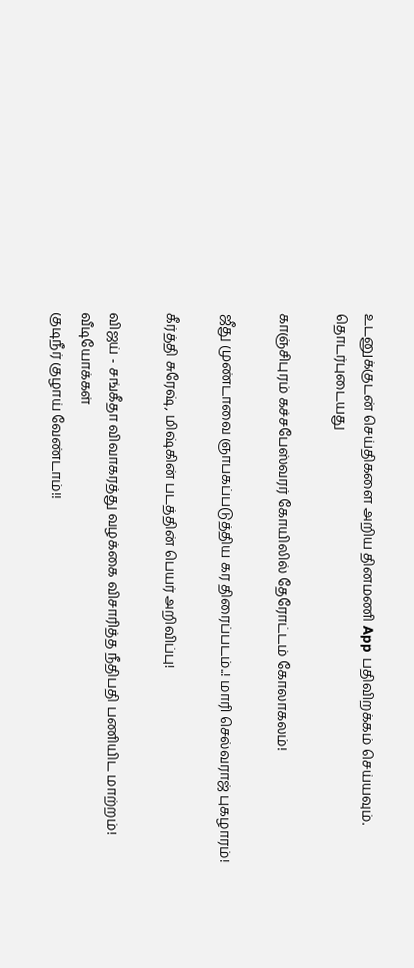உடனுக்குடன் செய்திகளை அறிய தினமணி App பதிவிறக்கம் செய்யவும்.
தொடர்புடையது

காஞ்சிபுரம் கச்சபேஸ்வரர் கோயிலில் தேரோட்டம் கோலாகலம்!

ஜீது முண்டாவை ஞாபகப்படுத்திய கர திரைப்படம்..! மாரி செல்வராஜ் புகழாரம்!

கீர்த்தி சுரேஷ், மிஷ்கின் படத்தின் பெயர் அறிவிப்பு!

விஜய் - சங்கீதா விவாகரத்து வழக்கை விசாரித்த நீதிபதி பணியிட மாற்றம்!
வீடியோக்கள்
குடிநீர் குழாய் வேண்டாம்!!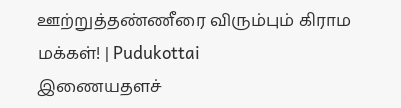ஊற்றுத்தண்ணீரை விரும்பும் கிராம மக்கள்! | Pudukottai
இணையதளச்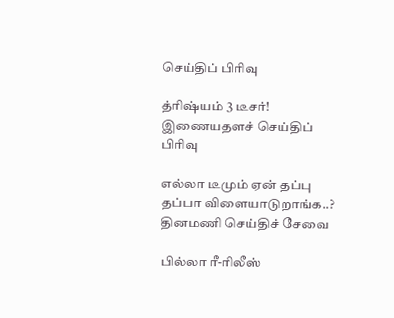செய்திப் பிரிவு

த்ரிஷ்யம் 3 டீசர்!
இணையதளச் செய்திப் பிரிவு

எல்லா டீமும் ஏன் தப்பு தப்பா விளையாடுறாங்க..?
தினமணி செய்திச் சேவை

பில்லா ரீ-ரிலீஸ்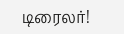டிரைலர்!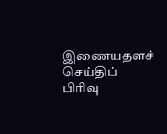இணையதளச் செய்திப் பிரிவு